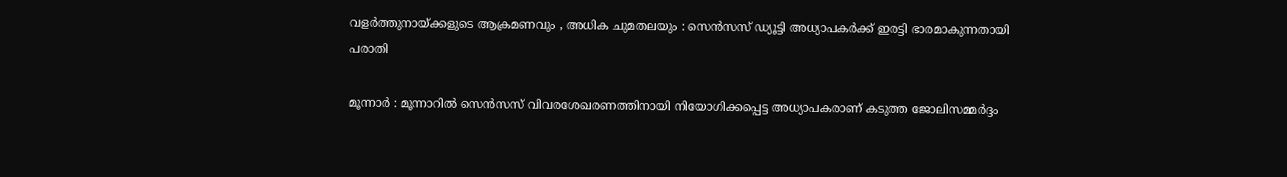വളർത്തുനായ്ക്കളുടെ ആക്രമണവും , അധിക ചുമതലയും : സെൻസസ് ഡ്യൂട്ടി അധ്യാപകർക്ക് ഇരട്ടി ഭാരമാകുന്നതായി പരാതി

മൂന്നാർ : മൂന്നാറിൽ സെൻസസ് വിവരശേഖരണത്തിനായി നിയോഗിക്കപ്പെട്ട അധ്യാപകരാണ് കടുത്ത ജോലിസമ്മർദ്ദം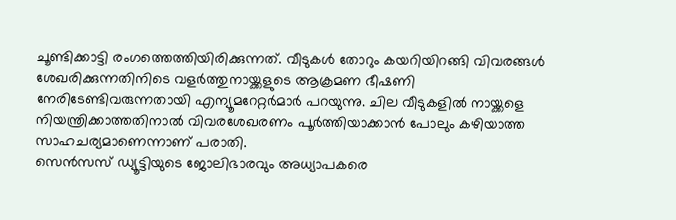ചൂണ്ടിക്കാട്ടി രംഗത്തെത്തിയിരിക്കുന്നത്. വീടുകൾ തോറും കയറിയിറങ്ങി വിവരങ്ങൾ ശേഖരിക്കുന്നതിനിടെ വളർത്തുനായ്ക്കളുടെ ആക്രമണ ഭീഷണി നേരിടേണ്ടിവരുന്നതായി എന്യൂമറേറ്റർമാർ പറയുന്നു. ചില വീടുകളിൽ നായ്ക്കളെ നിയന്ത്രിക്കാത്തതിനാൽ വിവരശേഖരണം പൂർത്തിയാക്കാൻ പോലും കഴിയാത്ത സാഹചര്യമാണെന്നാണ് പരാതി.
സെൻസസ് ഡ്യൂട്ടിയുടെ ജോലിഭാരവും അധ്യാപകരെ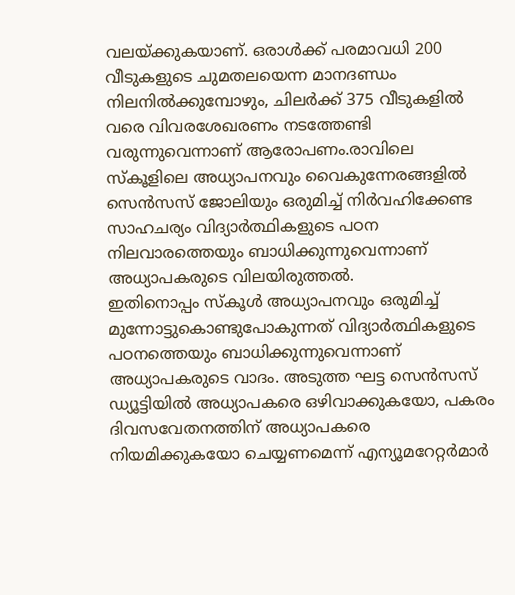വലയ്ക്കുകയാണ്. ഒരാൾക്ക് പരമാവധി 200 വീടുകളുടെ ചുമതലയെന്ന മാനദണ്ഡം നിലനിൽക്കുമ്പോഴും, ചിലർക്ക് 375 വീടുകളിൽ വരെ വിവരശേഖരണം നടത്തേണ്ടി വരുന്നുവെന്നാണ് ആരോപണം.രാവിലെ സ്കൂളിലെ അധ്യാപനവും വൈകുന്നേരങ്ങളിൽ സെൻസസ് ജോലിയും ഒരുമിച്ച് നിർവഹിക്കേണ്ട സാഹചര്യം വിദ്യാർത്ഥികളുടെ പഠന നിലവാരത്തെയും ബാധിക്കുന്നുവെന്നാണ് അധ്യാപകരുടെ വിലയിരുത്തൽ.
ഇതിനൊപ്പം സ്കൂൾ അധ്യാപനവും ഒരുമിച്ച് മുന്നോട്ടുകൊണ്ടുപോകുന്നത് വിദ്യാർത്ഥികളുടെ പഠനത്തെയും ബാധിക്കുന്നുവെന്നാണ് അധ്യാപകരുടെ വാദം. അടുത്ത ഘട്ട സെൻസസ് ഡ്യൂട്ടിയിൽ അധ്യാപകരെ ഒഴിവാക്കുകയോ, പകരം ദിവസവേതനത്തിന് അധ്യാപകരെ നിയമിക്കുകയോ ചെയ്യണമെന്ന് എന്യൂമറേറ്റർമാർ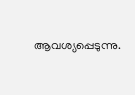ആവശ്യപ്പെടുന്നു.